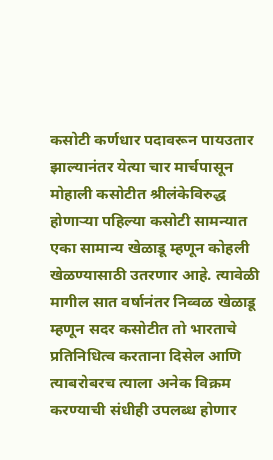कसोटी कर्णधार पदावरून पायउतार झाल्यानंतर येत्या चार मार्चपासून मोहाली कसोटीत श्रीलंकेविरुद्ध होणाऱ्या पहिल्या कसोटी सामन्यात एका सामान्य खेळाडू म्हणून कोहली खेळण्यासाठी उतरणार आहे. त्यावेळी मागील सात वर्षानंतर निव्वळ खेळाडू म्हणून सदर कसोटीत तो भारताचे प्रतिनिधित्व करताना दिसेल आणि त्याबरोबरच त्याला अनेक विक्रम करण्याची संधीही उपलब्ध होणार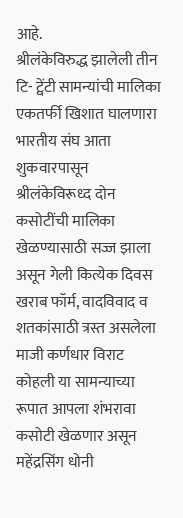आहे.
श्रीलंकेविरुद्ध झालेली तीन टि- ट्वेंटी सामन्यांची मालिका एकतर्फी खिशात घालणारा भारतीय संघ आता शुकवारपासून श्रीलंकेविरूध्द दोन कसोटींची मालिका खेळण्यासाठी सज्ज झाला असून गेली कित्येक दिवस खराब फॉर्म, वादविवाद व शतकांसाठी त्रस्त असलेला माजी कर्णधार विराट कोहली या सामन्याच्या रूपात आपला शंभरावा कसोटी खेळणार असून महेंद्रसिंग धोनी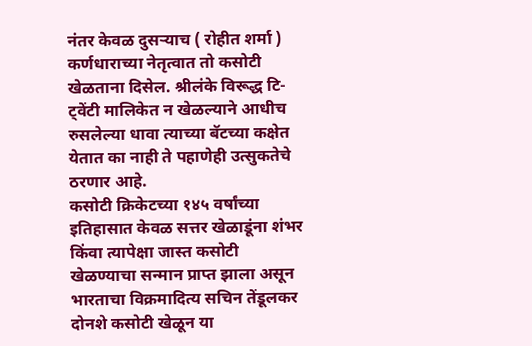नंतर केवळ दुसऱ्याच ( रोहीत शर्मा ) कर्णधाराच्या नेतृत्वात तो कसोटी खेळताना दिसेल. श्रीलंके विरूद्ध टि- ट्वेंटी मालिकेत न खेळल्याने आधीच रुसलेल्या धावा त्याच्या बॅटच्या कक्षेत येतात का नाही ते पहाणेही उत्सुकतेचे ठरणार आहे.
कसोटी क्रिकेटच्या १४५ वर्षांच्या इतिहासात केवळ सत्तर खेळाडूंना शंभर किंवा त्यापेक्षा जास्त कसोटी खेळण्याचा सन्मान प्राप्त झाला असून भारताचा विक्रमादित्य सचिन तेंडूलकर दोनशे कसोटी खेळून या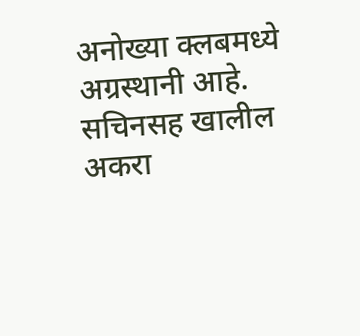अनोख्या क्लबमध्ये अग्रस्थानी आहे. सचिनसह खालील अकरा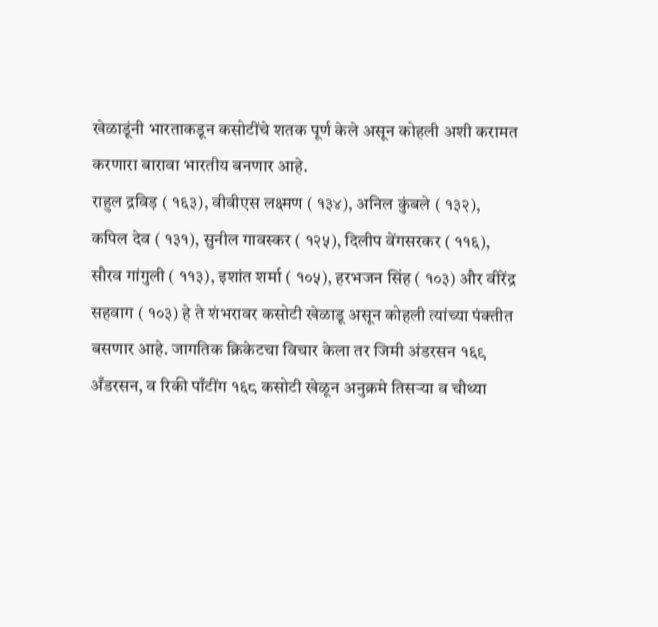खेळाडूंनी भारताकडून कसोटींचे शतक पूर्ण केले असून कोहली अशी करामत करणारा बारावा भारतीय बनणार आहे.
राहुल द्रविड़ ( १६३), वीवीएस लक्ष्मण ( १३४), अनिल कुंबले ( १३२), कपिल देव ( १३१), सुनील गावस्कर ( १२५), दिलीप वेंगसरकर ( ११६), सौरव गांगुली ( ११३), इशांत शर्मा ( १०५), हरभजन सिंह ( १०३) और वीरेंद्र सहवाग ( १०३) हे ते शंभरावर कसोटी खेळाडू असून कोहली त्यांच्या पंक्तीत बसणार आहे. जागतिक क्रिकेटचा विचार केला तर जिमी अंडरसन १६९ अँडरसन, व रिकी पाँटींग १६८ कसोटी खेळून अनुक्रमे तिसऱ्या व चौथ्या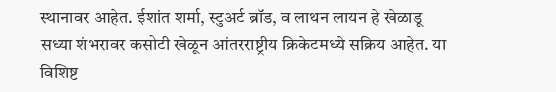स्थानावर आहेत. ईशांत शर्मा, स्टुअर्ट ब्रॉड, व लाथन लायन हे खेळाडू सध्या शंभरावर कसोटी खेळून आंतरराष्ट्रीय क्रिकेटमध्ये सक्रिय आहेत. या विशिष्ट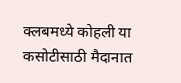क्लबमध्ये कोहली या कसोटीसाठी मैदानात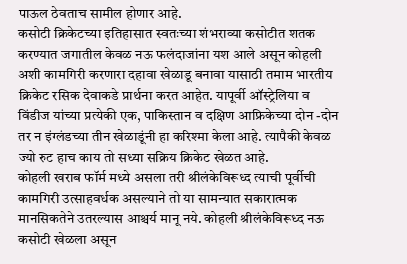पाऊल ठेवताच सामील होणार आहे.
कसोटी क्रिकेटच्या इतिहासात स्वतःच्या शंभराव्या कसोटीत शतक करण्यात जगातील केवळ नऊ फलंदाजांना यश आले असून कोहली अशी कामगिरी करणारा दहावा खेळाडू बनावा यासाठी तमाम भारतीय क्रिकेट रसिक देवाकडे प्रार्थना करत आहेत. यापूर्वी ऑस्ट्रेलिया व विंडीज यांच्या प्रत्येकी एक, पाकिस्तान व दक्षिण आफ्रिकेच्या दोन -दोन तर न इंग्लंडच्या तीन खेळाडूंनी हा करिश्मा केला आहे. त्यापैकी केवळ ज्यो रुट हाच काय तो सध्या सक्रिय क्रिकेट खेळत आहे.
कोहली खराब फॉर्म मध्ये असला तरी श्रीलंकेविरूध्द त्याची पूर्वीची कामगिरी उत्साहवर्धक असल्याने तो या सामन्यात सकारात्मक मानसिकतेने उतरल्यास आश्चर्य मानू नये. कोहली श्रीलंकेविरूध्द नऊ कसोटी खेळला असून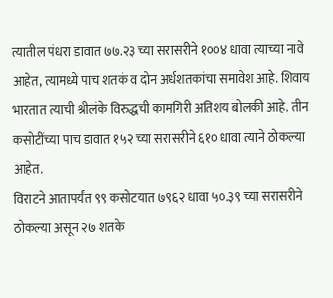त्यातील पंधरा डावात ७७.२३ च्या सरासरीने १००४ धावा त्याच्या नावे आहेत, त्यामध्ये पाच शतकं व दोन अर्धशतकांचा समावेश आहे. शिवाय भारतात त्याची श्रीलंके विरुद्धची कामगिरी अतिशय बोलकी आहे. तीन कसोटींच्या पाच डावात १५२ च्या सरासरीने ६१० धावा त्याने ठोकल्या आहेत.
विराटने आतापर्यंत ९९ कसोटयात ७९६२ धावा ५०.३९ च्या सरासरीने ठोकल्या असून २७ शतके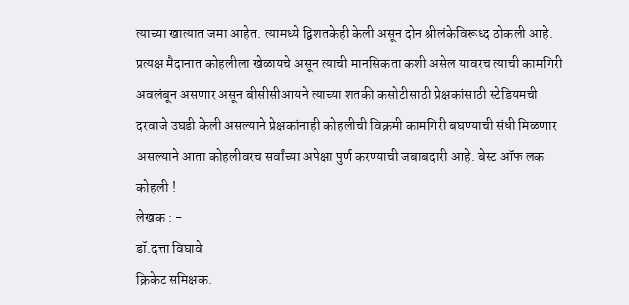त्याच्या खात्यात जमा आहेत. त्यामध्ये द्विशतकेही केली असून दोन श्रीलंकेविरूध्द ठोकली आहे.
प्रत्यक्ष मैदानात कोहलीला खेळायचे असून त्याची मानसिकता कशी असेल यावरच त्याची कामगिरी अवलंबून असणार असून बीसीसीआयने त्याच्या शतकी कसोटीसाठी प्रेक्षकांसाठी स्टेडियमची दरवाजे उघडी केली असल्याने प्रेक्षकांनाही कोहलीची विक्रमी कामगिरी बघण्याची संधी मिळणार असल्याने आता कोहलीवरच सर्वांच्या अपेक्षा पुर्ण करण्याची जबाबदारी आहे. बेस्ट ऑफ लक कोहली !
लेखक : -
डॉ.दत्ता विघावे
क्रिकेट समिक्षक.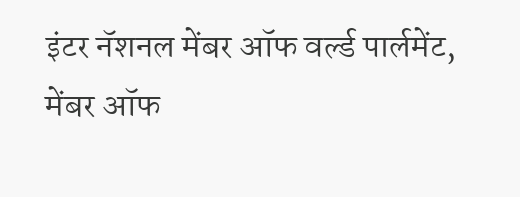इंटर नॅशनल मेंबर ऑफ वर्ल्ड पार्लमेंट,
मेंबर ऑफ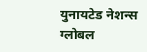युनायटेड नेशन्स ग्लोबल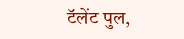टॅलेंट पुल,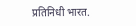प्रतिनिधी भारत.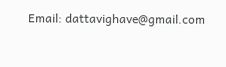Email: dattavighave@gmail.com